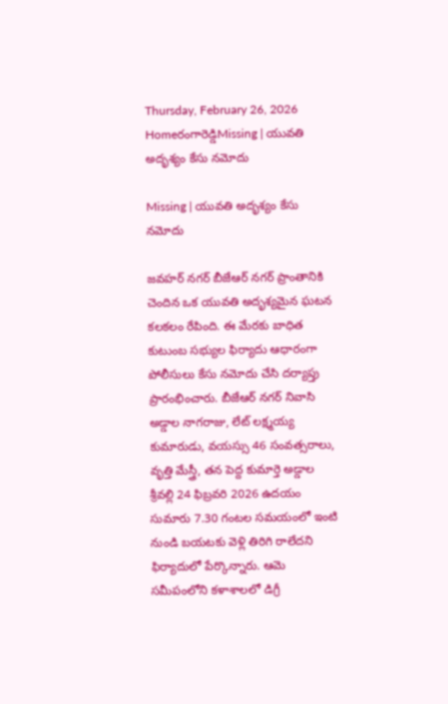Thursday, February 26, 2026
Homeరంగారెడ్డిMissing | యువతి అదృశ్యం కేసు నమోదు

Missing | యువతి అదృశ్యం కేసు నమోదు

జవహర్ నగర్ బీజేఆర్ నగర్ ప్రాంతానికి చెందిన ఒక యువతి అదృశ్యమైన ఘటన కలకలం రేపింది. ఈ మేరకు బాధిత కుటుంబ సభ్యుల ఫిర్యాదు ఆధారంగా పోలీసులు కేసు నమోదు చేసి దర్యాప్తు ప్రారంభించారు. బీజేఆర్ నగర్ నివాసి అడ్డాల నాగరాజు, లేట్ లక్ష్మయ్య కుమారుడు, వయస్సు 46 సంవత్సరాలు, వృత్తి మేస్త్రీ, తన పెద్ద కుమార్తె అడ్డాల శ్రీవల్లి 24 ఫిబ్రవరి 2026 ఉదయం సుమారు 7.30 గంటల సమయంలో ఇంటి నుండి బయటకు వెళ్లి తిరిగి రాలేదని ఫిర్యాదులో పేర్కొన్నారు. ఆమె సమీపంలోని కళాశాలలో డిగ్రీ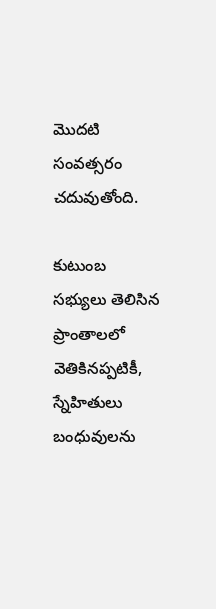మొదటి సంవత్సరం చదువుతోంది.

కుటుంబ సభ్యులు తెలిసిన ప్రాంతాలలో వెతికినప్పటికీ, స్నేహితులు బంధువులను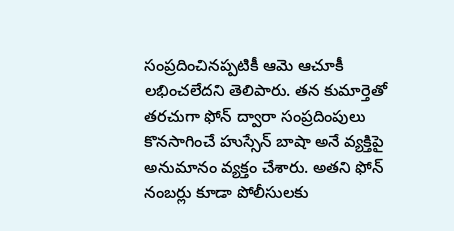సంప్రదించినప్పటికీ ఆమె ఆచూకీ లభించలేదని తెలిపారు. తన కుమార్తెతో తరచుగా ఫోన్ ద్వారా సంప్రదింపులు కొనసాగించే హుస్సేన్ బాషా అనే వ్యక్తిపై అనుమానం వ్యక్తం చేశారు. అతని ఫోన్ నంబర్లు కూడా పోలీసులకు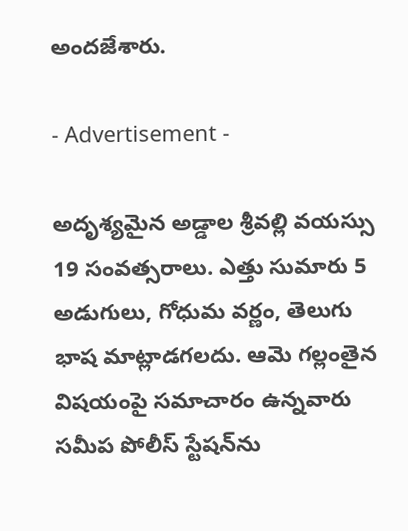అందజేశారు.

- Advertisement -

అదృశ్యమైన అడ్డాల శ్రీవల్లి వయస్సు 19 సంవత్సరాలు. ఎత్తు సుమారు 5 అడుగులు, గోధుమ వర్ణం, తెలుగు భాష మాట్లాడగలదు. ఆమె గల్లంతైన విషయంపై సమాచారం ఉన్నవారు సమీప పోలీస్ స్టేషన్‌ను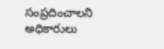సంప్రదించాలని అధికారులు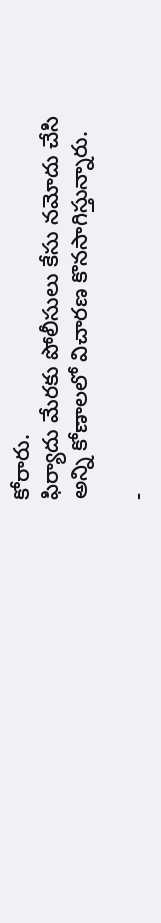కోరారు.
ఫిర్యాదు మేరకు పోలీసులు కేసు నమోదు చేసి అన్ని కోణాలలో విచారణ కొనసాగిస్తున్నారు.

-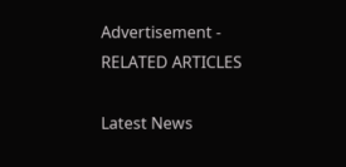Advertisement -
RELATED ARTICLES

Latest News